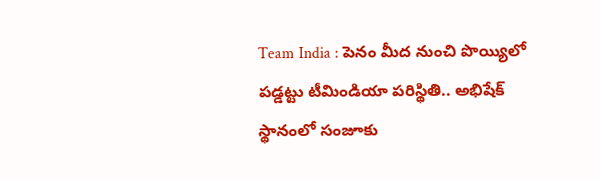Team India : పెనం మీద నుంచి పొయ్యిలో పడ్డట్టు టీమిండియా పరిస్థితి.. అభిషేక్ స్థానంలో సంజూకు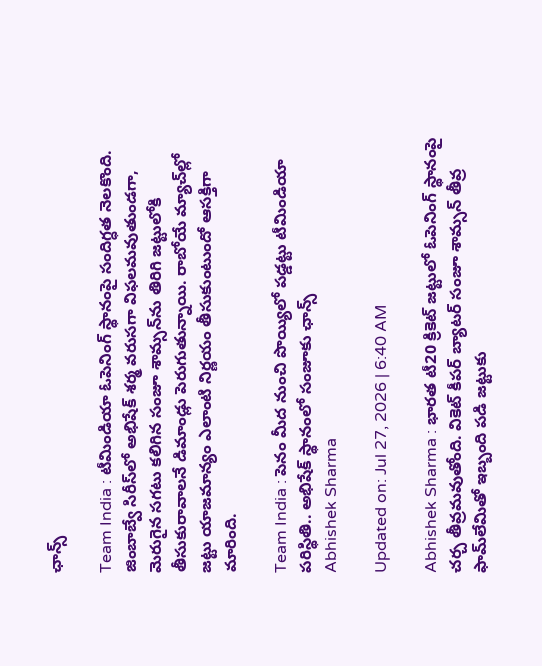ఛాన్స్

Team India : టీమిండియా ఓపెనింగ్ స్థానంపై సందిగ్ధత నెలకొంది. జింబాబ్వే సిరీస్‌లో అభిషేక్ శర్మ వరుసగా విఫలమవుతుండగా, మెరుగైన సగటు కలిగిన సంజూ శామ్సన్‌ను తిరిగి జట్టులోకి తీసుకురావాలనే డిమాండ్లు పెరుగుతున్నాయి. రాబోయే మ్యాచ్‌ల్లో జట్టు యాజమాన్యం ఎలాంటి నిర్ణయం తీసుకుంటుందో ఆసక్తిగా మారింది.

Team India : పెనం మీద నుంచి పొయ్యిలో పడ్డట్టు టీమిండియా పరిస్థితి.. అభిషేక్ స్థానంలో సంజూకు ఛాన్స్
Abhishek Sharma

Updated on: Jul 27, 2026 | 6:40 AM

Abhishek Sharma : భారత టీ20 క్రికెట్ జట్టులో ఓపెనింగ్ స్థానంపై చర్చ తీవ్రమవుతోంది. వికెట్ కీపర్ బ్యాటర్ సంజూ శామ్సన్ తీవ్ర ఫామ్‌లేమితో ఇబ్బంది పడి జట్టుకు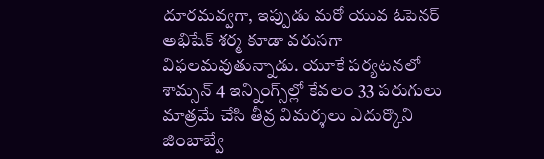దూరమవ్వగా, ఇప్పుడు మరో యువ ఓపెనర్ అభిషేక్ శర్మ కూడా వరుసగా విఫలమవుతున్నాడు. యూకే పర్యటనలో శామ్సన్ 4 ఇన్నింగ్స్‌ల్లో కేవలం 33 పరుగులు మాత్రమే చేసి తీవ్ర విమర్శలు ఎదుర్కొని జింబాబ్వే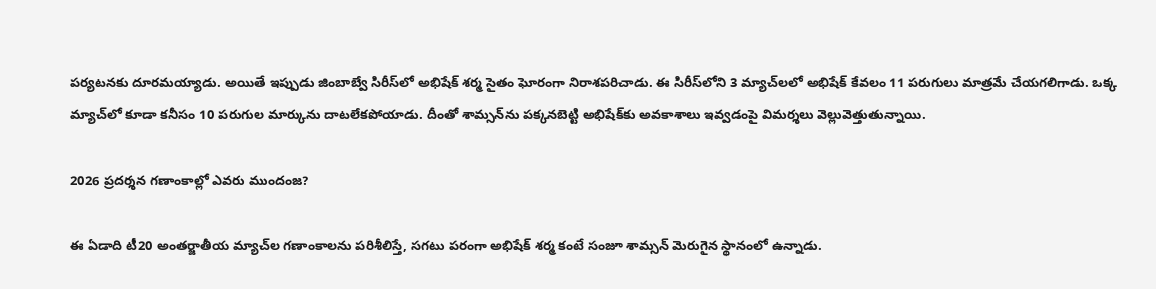పర్యటనకు దూరమయ్యాడు. అయితే ఇప్పుడు జింబాబ్వే సిరీస్‌లో అభిషేక్ శర్మ సైతం ఘోరంగా నిరాశపరిచాడు. ఈ సిరీస్‌లోని 3 మ్యాచ్‌లలో అభిషేక్ కేవలం 11 పరుగులు మాత్రమే చేయగలిగాడు. ఒక్క మ్యాచ్‌లో కూడా కనీసం 10 పరుగుల మార్కును దాటలేకపోయాడు. దీంతో శామ్సన్‌ను పక్కనబెట్టి అభిషేక్‌కు అవకాశాలు ఇవ్వడంపై విమర్శలు వెల్లువెత్తుతున్నాయి.

2026 ప్రదర్శన గణాంకాల్లో ఎవరు ముందంజ?

ఈ ఏడాది టీ20 అంతర్జాతీయ మ్యాచ్‌ల గణాంకాలను పరిశీలిస్తే, సగటు పరంగా అభిషేక్ శర్మ కంటే సంజూ శామ్సన్ మెరుగైన స్థానంలో ఉన్నాడు.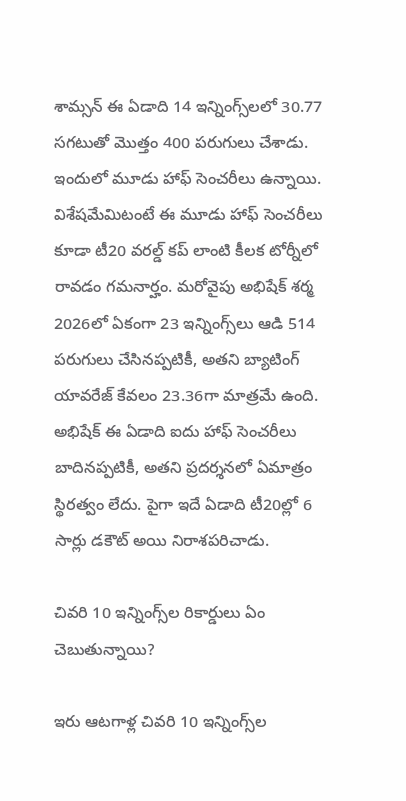శామ్సన్ ఈ ఏడాది 14 ఇన్నింగ్స్‌లలో 30.77 సగటుతో మొత్తం 400 పరుగులు చేశాడు. ఇందులో మూడు హాఫ్ సెంచరీలు ఉన్నాయి. విశేషమేమిటంటే ఈ మూడు హాఫ్ సెంచరీలు కూడా టీ20 వరల్డ్ కప్ లాంటి కీలక టోర్నీలో రావడం గమనార్హం. మరోవైపు అభిషేక్ శర్మ 2026లో ఏకంగా 23 ఇన్నింగ్స్‌లు ఆడి 514 పరుగులు చేసినప్పటికీ, అతని బ్యాటింగ్ యావరేజ్ కేవలం 23.36గా మాత్రమే ఉంది. అభిషేక్ ఈ ఏడాది ఐదు హాఫ్ సెంచరీలు బాదినప్పటికీ, అతని ప్రదర్శనలో ఏమాత్రం స్థిరత్వం లేదు. పైగా ఇదే ఏడాది టీ20ల్లో 6 సార్లు డకౌట్ అయి నిరాశపరిచాడు.

చివరి 10 ఇన్నింగ్స్‌ల రికార్డులు ఏం చెబుతున్నాయి?

ఇరు ఆటగాళ్ల చివరి 10 ఇన్నింగ్స్‌ల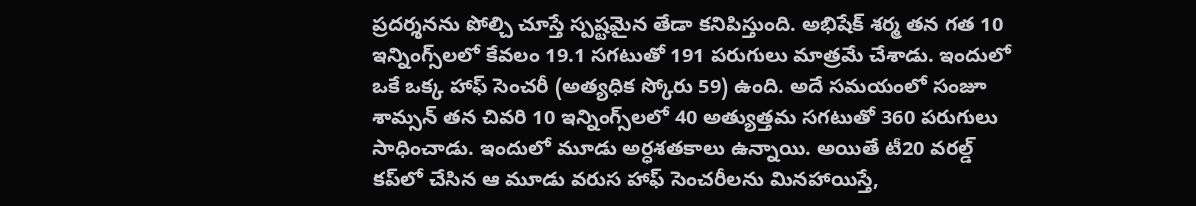ప్రదర్శనను పోల్చి చూస్తే స్పష్టమైన తేడా కనిపిస్తుంది. అభిషేక్ శర్మ తన గత 10 ఇన్నింగ్స్‌లలో కేవలం 19.1 సగటుతో 191 పరుగులు మాత్రమే చేశాడు. ఇందులో ఒకే ఒక్క హాఫ్ సెంచరీ (అత్యధిక స్కోరు 59) ఉంది. అదే సమయంలో సంజూ శామ్సన్ తన చివరి 10 ఇన్నింగ్స్‌లలో 40 అత్యుత్తమ సగటుతో 360 పరుగులు సాధించాడు. ఇందులో మూడు అర్ధశతకాలు ఉన్నాయి. అయితే టీ20 వరల్డ్ కప్‌లో చేసిన ఆ మూడు వరుస హాఫ్ సెంచరీలను మినహాయిస్తే,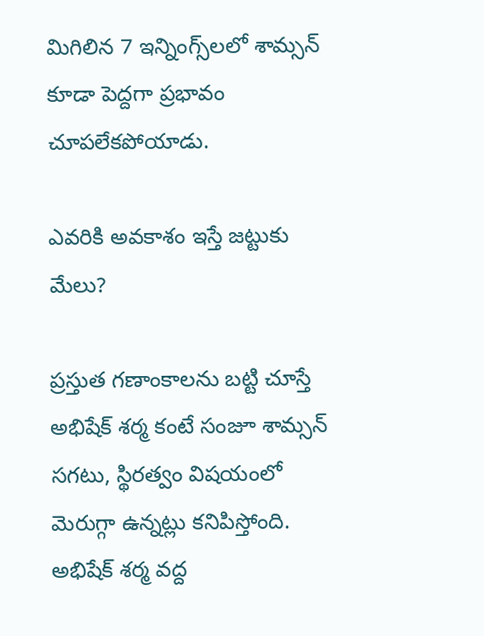మిగిలిన 7 ఇన్నింగ్స్‌లలో శామ్సన్ కూడా పెద్దగా ప్రభావం చూపలేకపోయాడు.

ఎవరికి అవకాశం ఇస్తే జట్టుకు మేలు?

ప్రస్తుత గణాంకాలను బట్టి చూస్తే అభిషేక్ శర్మ కంటే సంజూ శామ్సన్ సగటు, స్థిరత్వం విషయంలో మెరుగ్గా ఉన్నట్లు కనిపిస్తోంది. అభిషేక్ శర్మ వద్ద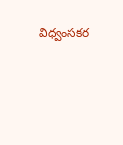విధ్వంసకర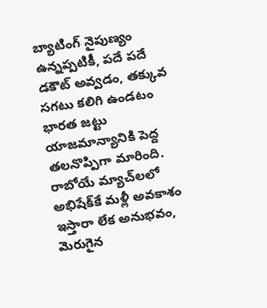బ్యాటింగ్ నైపుణ్యం ఉన్నప్పటికీ, పదే పదే డకౌట్ అవ్వడం, తక్కువ సగటు కలిగి ఉండటం భారత జట్టు యాజమాన్యానికి పెద్ద తలనొప్పిగా మారింది. రాబోయే మ్యాచ్‌లలో అభిషేక్‌కే మళ్లీ అవకాశం ఇస్తారా లేక అనుభవం, మెరుగైన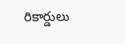రికార్డులు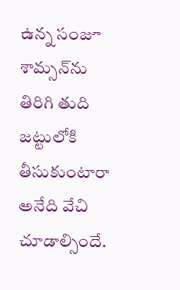ఉన్న సంజూ శామ్సన్‌ను తిరిగి తుది జట్టులోకి తీసుకుంటారా అనేది వేచి చూడాల్సిందే.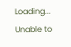Loading...
Unable to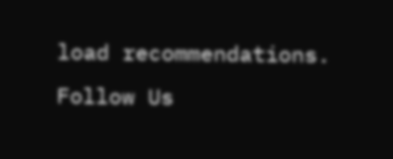load recommendations.
Follow Us